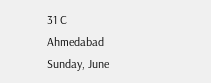31 C
Ahmedabad
Sunday, June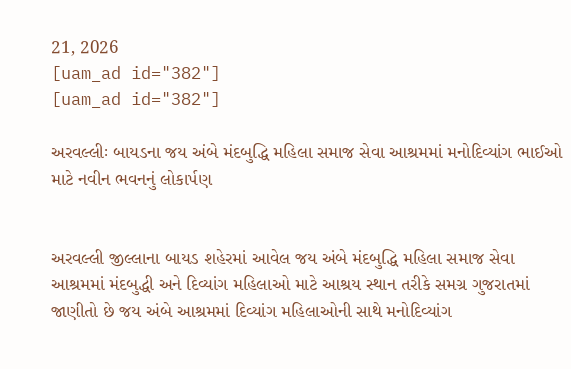21, 2026
[uam_ad id="382"]
[uam_ad id="382"]

અરવલ્લીઃ બાયડના જય અંબે મંદબુદ્ધિ મહિલા સમાજ સેવા આશ્રમમાં મનોદિવ્યાંગ ભાઈઓ માટે નવીન ભવનનું લોકાર્પણ


અરવલ્લી જીલ્લાના બાયડ શહેરમાં આવેલ જય અંબે મંદબુદ્ધિ મહિલા સમાજ સેવા આશ્રમમાં મંદબુદ્ધી અને દિવ્યાંગ મહિલાઓ માટે આશ્રય સ્થાન તરીકે સમગ્ર ગુજરાતમાં જાણીતો છે જય અંબે આશ્રમમાં દિવ્યાંગ મહિલાઓની સાથે મનોદિવ્યાંગ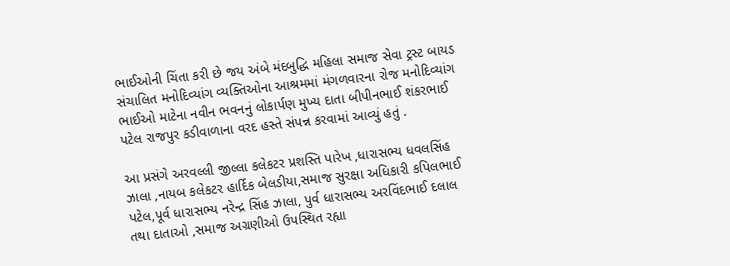ભાઈઓની ચિંતા કરી છે જય અંબે મંદબુદ્ધિ મહિલા સમાજ સેવા ટ્રસ્ટ બાયડ સંચાલિત મનોદિવ્યાંગ વ્યક્તિઓના આશ્રમમાં મંગળવારના રોજ મનોદિવ્યાંગ ભાઈઓ માટેના નવીન ભવનનું લોકાર્પણ મુખ્ય દાતા બીપીનભાઈ શંકરભાઈ પટેલ રાજપુર કડીવાળાના વરદ હસ્તે સંપન્ન કરવામાં આવ્યું હતું .

આ પ્રસંગે અરવલ્લી જીલ્લા કલેકટર પ્રશસ્તિ પારેખ ,ધારાસભ્ય ધવલસિંહ ઝાલા ,નાયબ કલેકટર હાર્દિક બેલડીયા,સમાજ સુરક્ષા અધિકારી કપિલભાઈ પટેલ,પૂર્વ ધારાસભ્ય નરેન્દ્ર સિંહ ઝાલા, પુર્વ ધારાસભ્ય અરવિંદભાઈ દલાલ તથા દાતાઓ ,સમાજ અગ્રણીઓ ઉપસ્થિત રહ્યા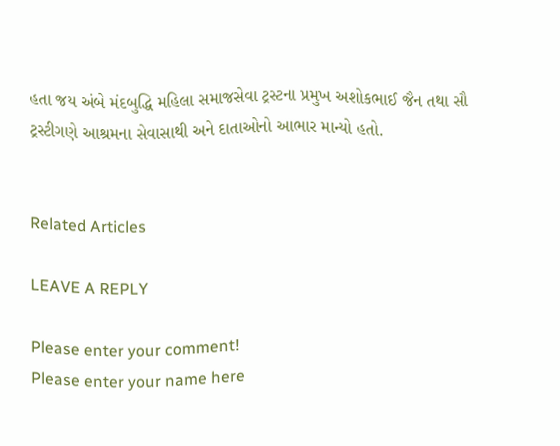હતા જય અંબે મંદબુદ્ધિ મહિલા સમાજસેવા ટ્રસ્ટના પ્રમુખ અશોકભાઈ જૈન તથા સૌ ટ્રસ્ટીગણે આશ્રમના સેવાસાથી અને દાતાઓનો આભાર માન્યો હતો.


Related Articles

LEAVE A REPLY

Please enter your comment!
Please enter your name here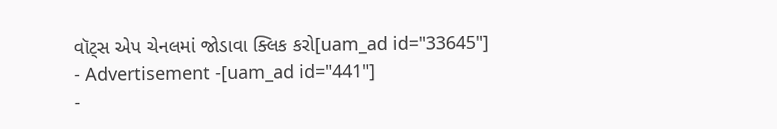વૉટ્સ એપ ચેનલમાં જોડાવા ક્લિક કરો[uam_ad id="33645"]
- Advertisement -[uam_ad id="441"]
-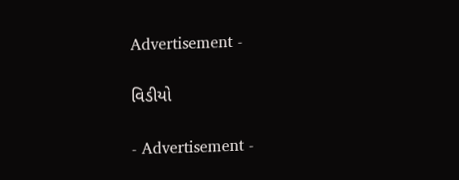Advertisement -

વિડીયો

- Advertisement -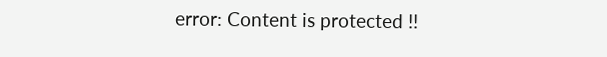error: Content is protected !!